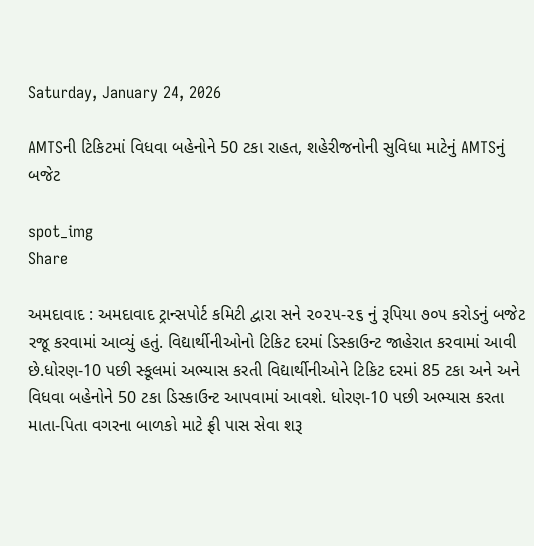Saturday, January 24, 2026

AMTSની ટિકિટમાં વિધવા બહેનોને 50 ટકા રાહત, શહેરીજનોની સુવિધા માટેનું AMTSનું બજેટ

spot_img
Share

અમદાવાદ : અમદાવાદ ટ્રાન્સપોર્ટ કમિટી દ્વારા સને ૨૦૨૫-૨૬ નું રૂપિયા ૭૦૫ કરોડનું બજેટ રજૂ કરવામાં આવ્યું હતું. વિદ્યાર્થીનીઓનો ટિકિટ દરમાં ડિસ્કાઉન્ટ જાહેરાત કરવામાં આવી છે.ધોરણ-10 પછી સ્કૂલમાં અભ્યાસ કરતી વિદ્યાર્થીનીઓને ટિકિટ દરમાં 85 ટકા અને અને વિધવા બહેનોને 50 ટકા ડિસ્કાઉન્ટ આપવામાં આવશે. ધોરણ-10 પછી અભ્યાસ કરતા માતા-પિતા વગરના બાળકો માટે ફ્રી પાસ સેવા શરૂ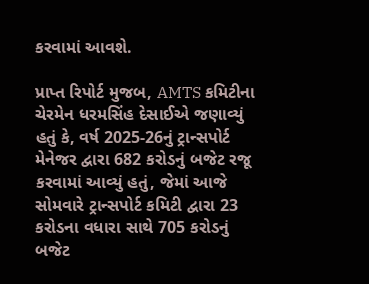કરવામાં આવશે.

પ્રાપ્ત રિપોર્ટ મુજબ, AMTS કમિટીના ચેરમેન ધરમસિંહ દેસાઈએ જણાવ્યું હતું કે, વર્ષ 2025-26નું ટ્રાન્સપોર્ટ મેનેજર દ્વારા 682 કરોડનું બજેટ રજૂ કરવામાં આવ્યું હતું, જેમાં આજે સોમવારે ટ્રાન્સપોર્ટ કમિટી દ્વારા 23 કરોડના વધારા સાથે 705 કરોડનું બજેટ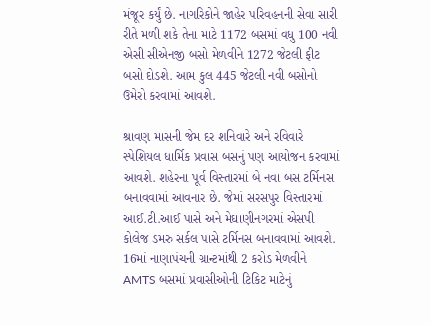મંજૂર કર્યું છે. નાગરિકોને જાહેર પરિવહનની સેવા સારી રીતે મળી શકે તેના માટે 1172 બસમાં વધુ 100 નવી એસી સીએનજી બસો મેળવીને 1272 જેટલી ફીટ બસો દોડશે. આમ કુલ 445 જેટલી નવી બસોનો ઉમેરો કરવામાં આવશે.

શ્રાવણ માસની જેમ દર શનિવારે અને રવિવારે સ્પેશિયલ ધાર્મિક પ્રવાસ બસનું પણ આયોજન કરવામાં આવશે. શહેરના પૂર્વ વિસ્તારમાં બે નવા બસ ટર્મિનસ બનાવવામાં આવનાર છે. જેમાં સરસપુર વિસ્તારમાં આઈ.ટી.આઈ પાસે અને મેઘાણીનગરમાં એસપી કોલેજ ડમરુ સર્કલ પાસે ટર્મિનસ બનાવવામાં આવશે. 16માં નાણાપંચની ગ્રાન્ટમાંથી 2 કરોડ મેળવીને AMTS બસમાં પ્રવાસીઓની ટિકિટ માટેનું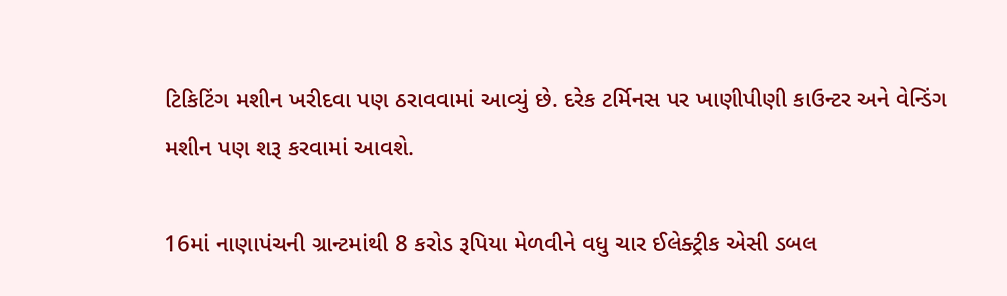ટિકિટિંગ મશીન ખરીદવા પણ ઠરાવવામાં આવ્યું છે. દરેક ટર્મિનસ પર ખાણીપીણી કાઉન્ટર અને વેન્ડિંગ મશીન પણ શરૂ કરવામાં આવશે.

16માં નાણાપંચની ગ્રાન્ટમાંથી 8 કરોડ રૂપિયા મેળવીને વધુ ચાર ઈલેક્ટ્રીક એસી ડબલ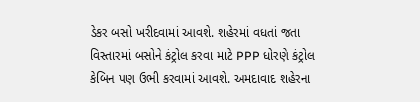ડેકર બસો ખરીદવામાં આવશે. શહેરમાં વધતાં જતા વિસ્તારમાં બસોને કંટ્રોલ કરવા માટે PPP ધોરણે કંટ્રોલ કેબિન પણ ઉભી કરવામાં આવશે. અમદાવાદ શહેરના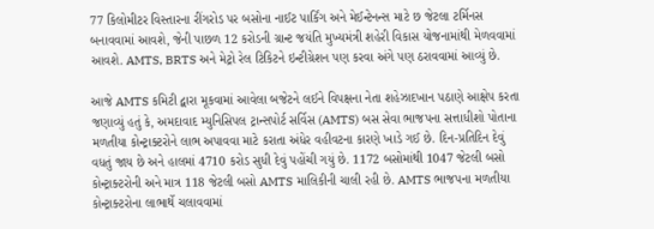77 કિલોમીટર વિસ્તારના રીંગરોડ પર બસોના નાઈટ પાર્કિંગ અને મેઈન્ટેનન્સ માટે છ જેટલા ટર્મિનસ બનાવવામાં આવશે, જેની પાછળ 12 કરોડની ગ્રાન્ટ જયંતિ મુખ્યમંત્રી શહેરી વિકાસ યોજનામાંથી મેળવવામાં આવશે. AMTS, BRTS અને મેટ્રો રેલ ટિકિટને ઇન્ટીગ્રેશન પણ કરવા અંગે પણ ઠરાવવામાં આવ્યું છે.

આજે AMTS કમિટી દ્વારા મૂકવામાં આવેલા બજેટને લઈને વિપક્ષના નેતા શહેઝાદખાન પઠાણે આક્ષેપ કરતા જણાવ્યું હતું કે, અમદાવાદ મ્યુનિસિપલ ટ્રાન્સપોર્ટ સર્વિસ (AMTS) બસ સેવા ભાજપના સત્તાધીશો પોતાના મળતીયા કોન્ટ્રાક્ટરોને લાભ અપાવવા માટે કરાતા અંધેર વહીવટના કારણે ખાડે ગઈ છે. દિન-પ્રતિદિન દેવું વધતું જાય છે અને હાલમાં 4710 કરોડ સુધી દેવું પહોંચી ગયું છે. 1172 બસોમાંથી 1047 જેટલી બસો કોન્ટ્રાક્ટરોની અને માત્ર 118 જેટલી બસો AMTS માલિકીની ચાલી રહી છે. AMTS ભાજપના મળતીયા કોન્ટ્રાક્ટરોના લાભાર્થે ચલાવવામાં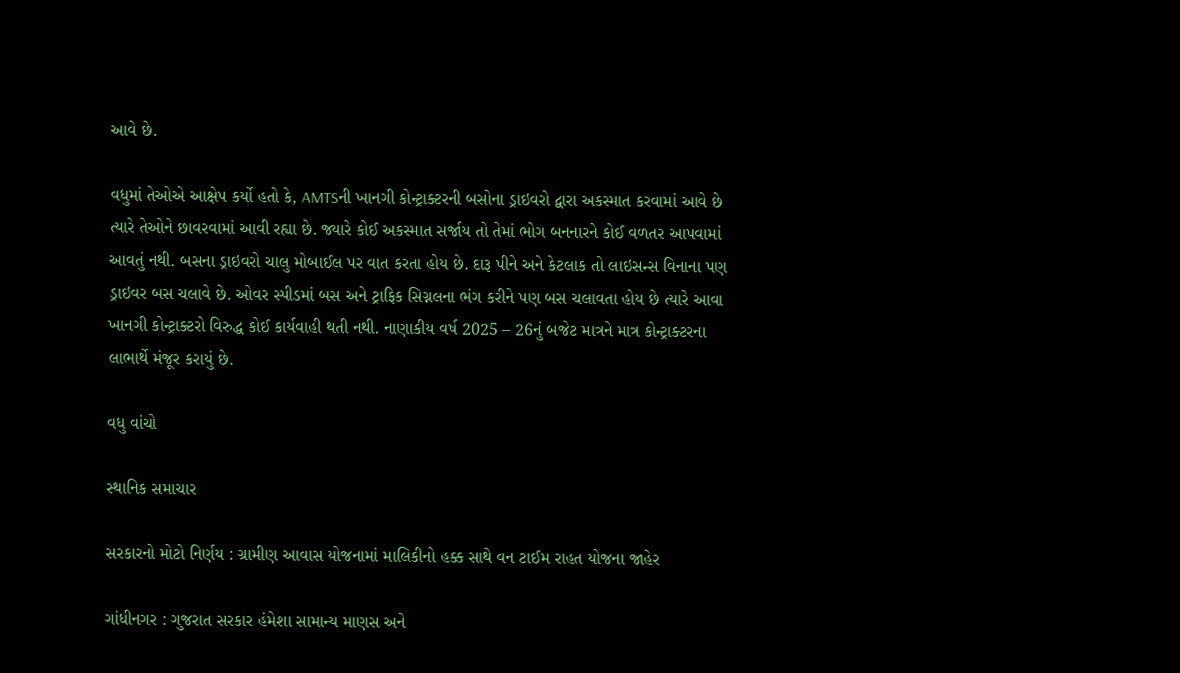આવે છે.

વધુમાં તેઓએ આક્ષેપ કર્યો હતો કે, AMTSની ખાનગી કોન્ટ્રાક્ટરની બસોના ડ્રાઇવરો દ્વારા અકસ્માત કરવામાં આવે છે ત્યારે તેઓને છાવરવામાં આવી રહ્યા છે. જ્યારે કોઈ અકસ્માત સર્જાય તો તેમાં ભોગ બનનારને કોઈ વળતર આપવામાં આવતું નથી. બસના ડ્રાઇવરો ચાલુ મોબાઈલ પર વાત કરતા હોય છે. દારૂ પીને અને કેટલાક તો લાઇસન્સ વિનાના પણ ડ્રાઇવર બસ ચલાવે છે. ઓવર સ્પીડમાં બસ અને ટ્રાફિક સિગ્નલના ભંગ કરીને પણ બસ ચલાવતા હોય છે ત્યારે આવા ખાનગી કોન્ટ્રાક્ટરો વિરુદ્ધ કોઈ કાર્યવાહી થતી નથી. નાણાકીય વર્ષ 2025 – 26નું બજેટ માત્રને માત્ર કોન્ટ્રાક્ટરના લાભાર્થે મંજૂર કરાયું છે.

વધુ વાંચો

સ્થાનિક સમાચાર

સરકારનો મોટો નિર્ણય : ગ્રામીણ આવાસ યોજનામાં માલિકીનો હક્ક સાથે વન ટાઈમ રાહત યોજના જાહેર

ગાંધીનગર : ગુજરાત સરકાર હંમેશા સામાન્ય માણસ અને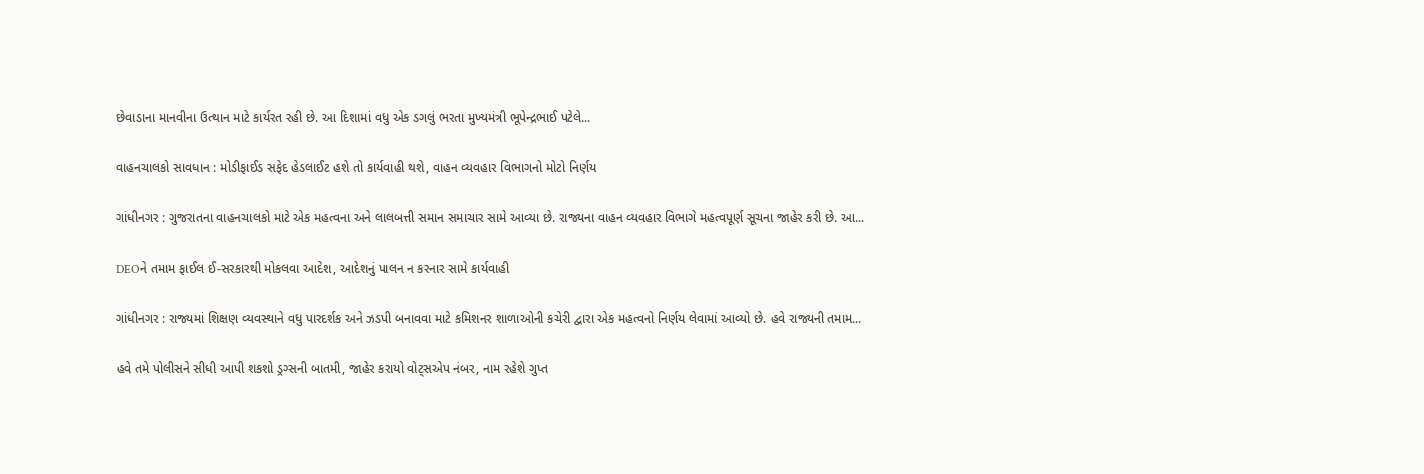છેવાડાના માનવીના ઉત્થાન માટે કાર્યરત રહી છે. આ દિશામાં વધુ એક ડગલું ભરતા મુખ્યમંત્રી ભૂપેન્દ્રભાઈ પટેલે...

વાહનચાલકો સાવધાન : મોડીફાઈડ સફેદ હેડલાઈટ હશે તો કાર્યવાહી થશે, વાહન વ્યવહાર વિભાગનો મોટો નિર્ણય

ગાંધીનગર : ગુજરાતના વાહનચાલકો માટે એક મહત્વના અને લાલબત્તી સમાન સમાચાર સામે આવ્યા છે. રાજ્યના વાહન વ્યવહાર વિભાગે મહત્વપૂર્ણ સૂચના જાહેર કરી છે. આ...

DEOને તમામ ફાઈલ ઈ-સરકારથી મોકલવા આદેશ, આદેશનું પાલન ન કરનાર સામે કાર્યવાહી

ગાંધીનગર : રાજ્યમાં શિક્ષણ વ્યવસ્થાને વધુ પારદર્શક અને ઝડપી બનાવવા માટે કમિશનર શાળાઓની કચેરી દ્વારા એક મહત્વનો નિર્ણય લેવામાં આવ્યો છે. હવે રાજ્યની તમામ...

હવે તમે પોલીસને સીધી આપી શકશો ડ્રગ્સની બાતમી, જાહેર કરાયો વોટ્સએપ નંબર, નામ રહેશે ગુપ્ત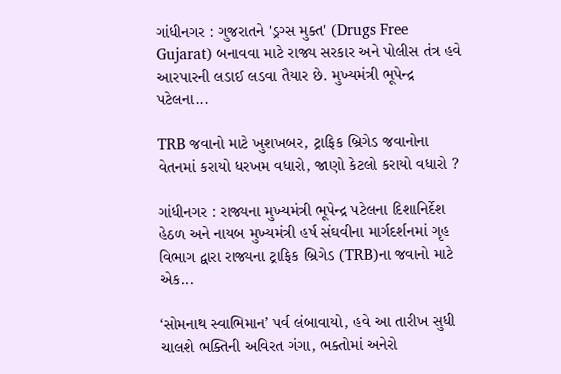ગાંધીનગર : ગુજરાતને 'ડ્રગ્સ મુક્ત' (Drugs Free Gujarat) બનાવવા માટે રાજ્ય સરકાર અને પોલીસ તંત્ર હવે આરપારની લડાઈ લડવા તૈયાર છે. મુખ્યમંત્રી ભૂપેન્દ્ર પટેલના...

TRB જવાનો માટે ખુશખબર, ટ્રાફિક બ્રિગેડ જવાનોના વેતનમાં કરાયો ધરખમ વધારો, જાણો કેટલો કરાયો વધારો ?

ગાંધીનગર : રાજ્યના મુખ્યમંત્રી ભૂપેન્દ્ર પટેલના દિશાનિર્દેશ હેઠળ અને નાયબ મુખ્યમંત્રી હર્ષ સંઘવીના માર્ગદર્શનમાં ગૃહ વિભાગ દ્વારા રાજ્યના ટ્રાફિક બ્રિગેડ (TRB)ના જવાનો માટે એક...

‘સોમનાથ સ્વાભિમાન’ પર્વ લંબાવાયો, હવે આ તારીખ સુધી ચાલશે ભક્તિની અવિરત ગંગા, ભક્તોમાં અનેરો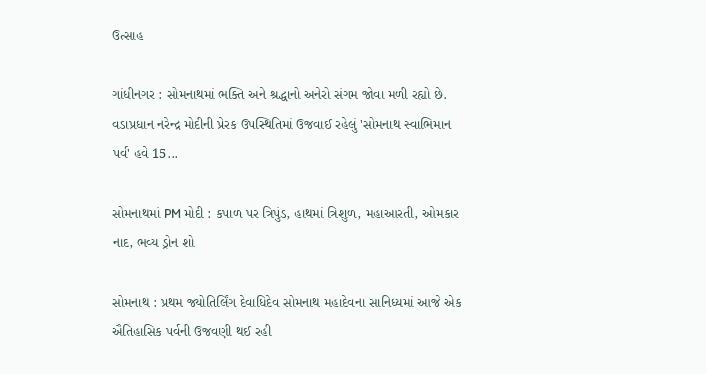ઉત્સાહ

ગાંધીનગર : સોમનાથમાં ભક્તિ અને શ્રદ્ધાનો અનેરો સંગમ જોવા મળી રહ્યો છે. વડાપ્રધાન નરેન્દ્ર મોદીની પ્રેરક ઉપસ્થિતિમાં ઉજવાઈ રહેલું 'સોમનાથ સ્વાભિમાન પર્વ' હવે 15...

સોમનાથમાં PM મોદી : કપાળ પર ત્રિપુંડ, હાથમાં ત્રિશુળ, મહાઆરતી, ઓમકાર નાદ, ભવ્ય ડ્રોન શો

સોમનાથ : પ્રથમ જ્યોતિર્લિંગ દેવાધિદેવ સોમનાથ મહાદેવના સાનિધ્યમાં આજે એક ઐતિહાસિક પર્વની ઉજવણી થઈ રહી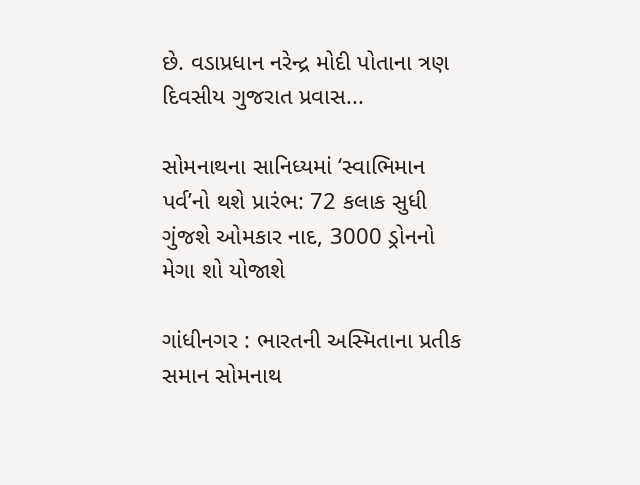છે. વડાપ્રધાન નરેન્દ્ર મોદી પોતાના ત્રણ દિવસીય ગુજરાત પ્રવાસ...

સોમનાથના સાનિધ્યમાં ‘સ્વાભિમાન પર્વ’નો થશે પ્રારંભ: 72 કલાક સુધી ગુંજશે ઓમકાર નાદ, 3000 ડ્રોનનો મેગા શો યોજાશે

ગાંધીનગર : ભારતની અસ્મિતાના પ્રતીક સમાન સોમનાથ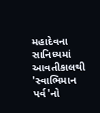મહાદેવના સાનિધ્યમાં આવતીકાલથી 'સ્વાભિમાન પર્વ'નો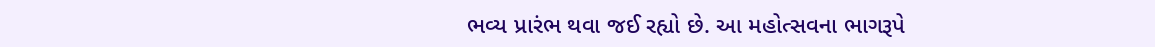ભવ્ય પ્રારંભ થવા જઈ રહ્યો છે. આ મહોત્સવના ભાગરૂપે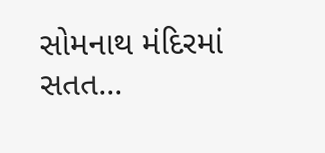સોમનાથ મંદિરમાં સતત...